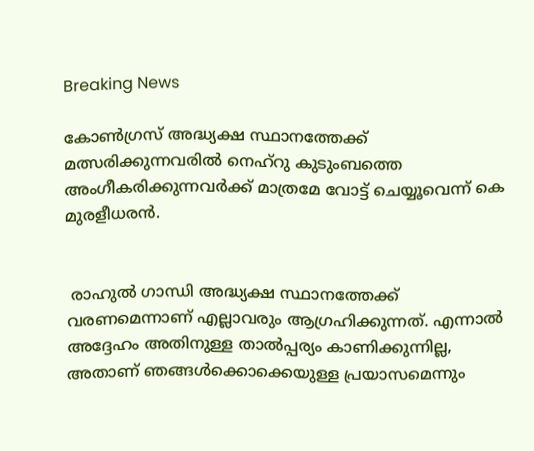Breaking News

കോണ്‍ഗ്രസ് അദ്ധ്യക്ഷ സ്ഥാനത്തേക്ക് മത്സരിക്കുന്നവരില്‍ നെഹ്റു കുടുംബത്തെ അംഗീകരിക്കുന്നവര്‍ക്ക് മാത്രമേ വോട്ട് ചെയ്യൂവെന്ന് കെ മുരളീധരന്‍.


 രാഹുല്‍ ഗാന്ധി അദ്ധ്യക്ഷ സ്ഥാനത്തേക്ക് വരണമെന്നാണ് എല്ലാവരും ആഗ്രഹിക്കുന്നത്. എന്നാല്‍ അദ്ദേഹം അതിനുള്ള താല്‍പ്പര്യം കാണിക്കുന്നില്ല, അതാണ് ഞങ്ങള്‍ക്കൊക്കെയുള്ള പ്രയാസമെന്നും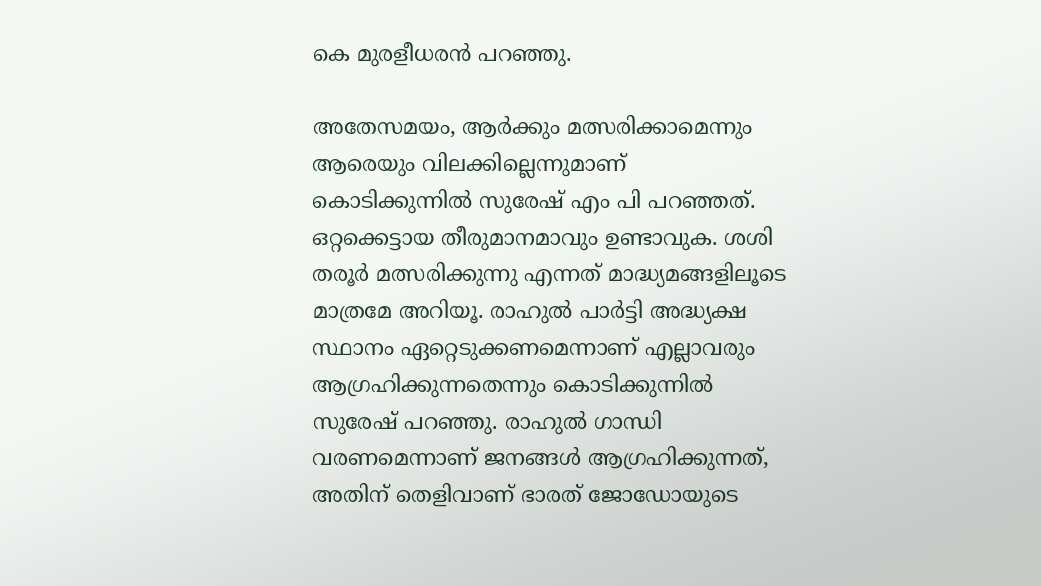കെ മുരളീധരന്‍ പറഞ്ഞു.

അതേസമയം, ആര്‍ക്കും മത്സരിക്കാമെന്നും ആരെയും വിലക്കില്ലെന്നുമാണ് കൊടിക്കുന്നില്‍ സുരേഷ് എം പി പറ‌ഞ്ഞത്. ഒറ്റക്കെട്ടായ തീരുമാനമാവും ഉണ്ടാവുക. ശശി തരൂര്‍ മത്സരിക്കുന്നു എന്നത് മാദ്ധ്യമങ്ങളിലൂടെ മാത്രമേ അറിയൂ. രാഹുല്‍ പാര്‍ട്ടി അദ്ധ്യക്ഷ സ്ഥാനം ഏറ്റെടുക്കണമെന്നാണ് എല്ലാവരും ആഗ്രഹിക്കുന്നതെന്നും കൊടിക്കുന്നില്‍ സുരേഷ് പറഞ്ഞു. രാഹുല്‍ ഗാന്ധി വരണമെന്നാണ് ജനങ്ങള്‍ ആഗ്രഹിക്കുന്നത്, അതിന് തെളിവാണ് ഭാരത് ജോ‌ഡോയുടെ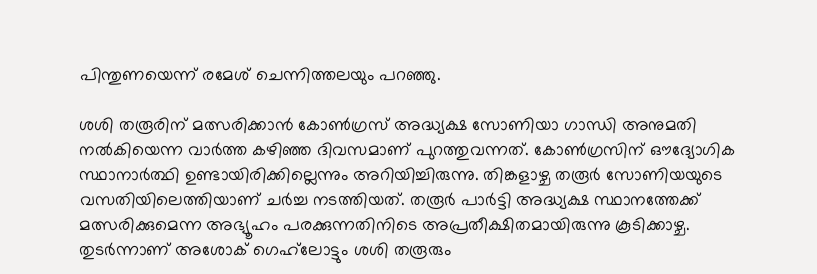പിന്തുണയെന്ന് രമേശ് ചെന്നിത്തലയും പറഞ്ഞു.

ശശി തരൂരിന് മത്സരിക്കാന്‍ കോണ്‍ഗ്രസ് അദ്ധ്യക്ഷ സോണിയാ ഗാന്ധി അനുമതി നല്‍കിയെന്ന വാര്‍ത്ത കഴിഞ്ഞ ദിവസമാണ് പുറത്തുവന്നത്. കോണ്‍ഗ്രസിന് ഔദ്യോഗിക സ്ഥാനാര്‍ത്ഥി ഉണ്ടായിരിക്കില്ലെന്നും അറിയിച്ചിരുന്നു. തിങ്കളാഴ്ച തരൂര്‍ സോണിയയുടെ വസതിയിലെത്തിയാണ് ചര്‍ച്ച നടത്തിയത്. തരൂര്‍ പാര്‍ട്ടി അദ്ധ്യക്ഷ സ്ഥാനത്തേക്ക് മത്സരിക്കുമെന്ന അഭ്യൂഹം പരക്കുന്നതിനിടെ അപ്രതീക്ഷിതമായിരുന്നു കൂടിക്കാഴ്ച. തുടര്‍ന്നാണ് അശോക് ഗെഹ്‌ലോട്ടും ശശി തരൂരും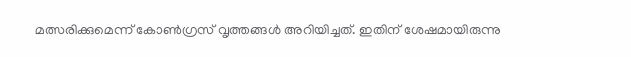മത്സരിക്കുമെന്ന് കോണ്‍ഗ്രസ് വൃത്തങ്ങള്‍ അറിയിച്ചത്. ഇതിന് ശേഷമായിരുന്നു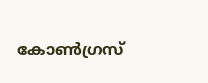കോണ്‍ഗ്രസ്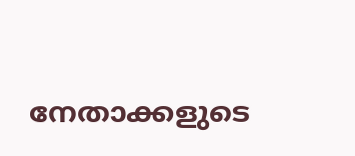നേതാക്കളുടെ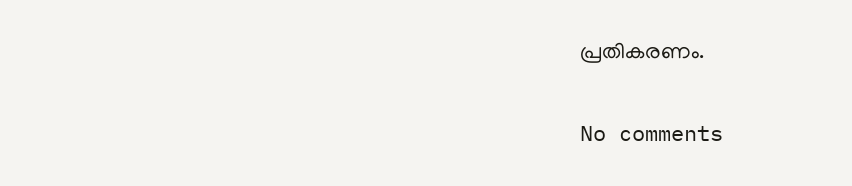പ്രതികരണം.

No comments